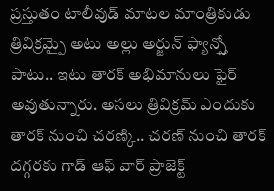ప్రస్తుతం టాలీవుడ్ మాటల మాంత్రికుడు త్రివిక్రమ్పై అటు అల్లు అర్జున్ ఫ్యాన్స్తో పాటు.. ఇటు తారక్ అభిమానులు ఫైర్ అవుతున్నారు. అసలు త్రివిక్రమ్ ఎందుకు తారక్ నుంచి చరణ్కి.. చరణ్ నుంచి తారక్ దగ్గరకు గాడ్ ఆఫ్ వార్ ప్రాజెక్ట్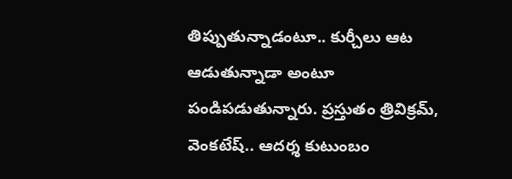తిప్పుతున్నాడంటూ.. కుర్చీలు ఆట ఆడుతున్నాడా అంటూ పండిపడుతున్నారు. ప్రస్తుతం త్రివిక్రమ్, వెంకటేష్.. ఆదర్శ కుటుంబం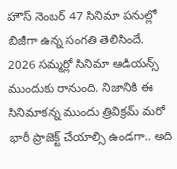హౌస్ నెంబర్ 47 సినిమా పనుల్లో బిజీగా ఉన్న సంగతి తెలిసిందే. 2026 సమ్మర్లో సినిమా ఆడియన్స్ ముందుకు రానుంది. నిజానికి ఈ సినిమాకన్న ముందు త్రివిక్రమ్ మరో భారీ ప్రాజెక్ట్ చేయాల్సి ఉండగా.. అది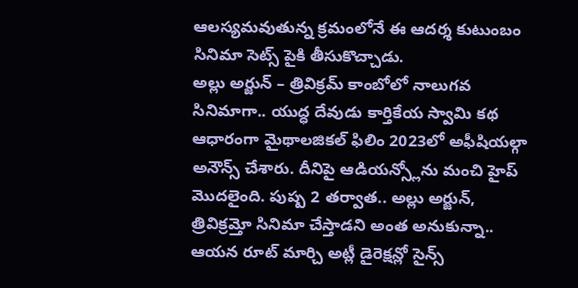ఆలస్యమవుతున్న క్రమంలోనే ఈ ఆదర్శ కుటుంబం సినిమా సెట్స్ పైకి తీసుకొచ్చాడు.
అల్లు అర్జున్ – త్రివిక్రమ్ కాంబోలో నాలుగవ సినిమాగా.. యుద్ధ దేవుడు కార్తికేయ స్వామి కథ ఆధారంగా మైథాలజికల్ ఫిలిం 2023లో అఫీషియల్గా అనౌన్స్ చేశారు. దీనిపై ఆడియన్స్లోను మంచి హైప్ మొదలైంది. పుష్ప 2 తర్వాత.. అల్లు అర్జున్, త్రివిక్రమ్తో సినిమా చేస్తాడని అంత అనుకున్నా.. ఆయన రూట్ మార్చి అట్లీ డైరెక్షన్లో సైన్స్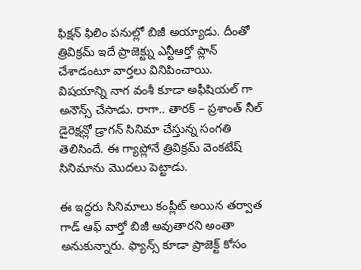ఫిక్షన్ ఫిలిం పనుల్లో బిజీ అయ్యాడు. దీంతో త్రివిక్రమ్ ఇదే ప్రాజెక్ట్ను ఎన్టీఆర్తో ప్లాన్ చేశాడంటూ వార్తలు వినిపించాయి. విషయాన్ని నాగ వంశీ కూడా అఫీషియల్ గా అనౌన్స్ చేసాడు. రాగా.. తారక్ – ప్రశాంత్ నీల్ డైరెక్షన్లో డ్రాగన్ సినిమా చేస్తున్న సంగతి తెలిసిందే. ఈ గ్యాప్లోనే త్రివిక్రమ్ వెంకటేష్ సినిమాను మొదలు పెట్టాడు.

ఈ ఇద్దరు సినిమాలు కంప్లీట్ అయిన తర్వాత గాడ్ ఆఫ్ వార్తో బిజీ అవుతారని అంతా అనుకున్నారు. ఫ్యాన్స్ కూడా ప్రాజెక్ట్ కోసం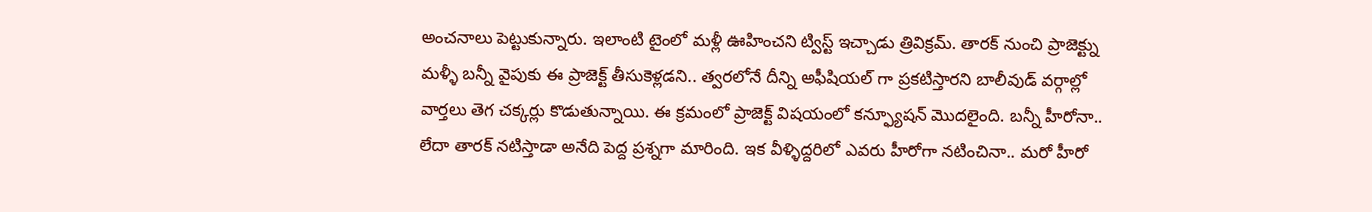అంచనాలు పెట్టుకున్నారు. ఇలాంటి టైంలో మళ్లీ ఊహించని ట్విస్ట్ ఇచ్చాడు త్రివిక్రమ్. తారక్ నుంచి ప్రాజెక్ట్ను మళ్ళీ బన్నీ వైపుకు ఈ ప్రాజెక్ట్ తీసుకెళ్లడని.. త్వరలోనే దీన్ని అఫీషియల్ గా ప్రకటిస్తారని బాలీవుడ్ వర్గాల్లో వార్తలు తెగ చక్కర్లు కొడుతున్నాయి. ఈ క్రమంలో ప్రాజెక్ట్ విషయంలో కన్ఫ్యూషన్ మొదలైంది. బన్నీ హీరోనా.. లేదా తారక్ నటిస్తాడా అనేది పెద్ద ప్రశ్నగా మారింది. ఇక వీళ్ళిద్దరిలో ఎవరు హీరోగా నటించినా.. మరో హీరో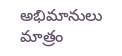అభిమానులు మాత్రం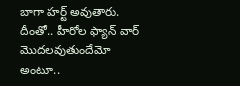బాగా హర్ట్ అవుతారు. దీంతో.. హీరోల ఫ్యాన్ వార్ మొదలవుతుందేమో అంటూ..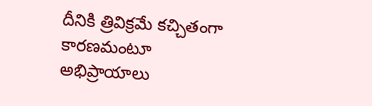దీనికి త్రివిక్రమే కచ్చితంగా కారణమంటూ అభిప్రాయాలు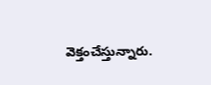వెక్తంచేస్తున్నారు.